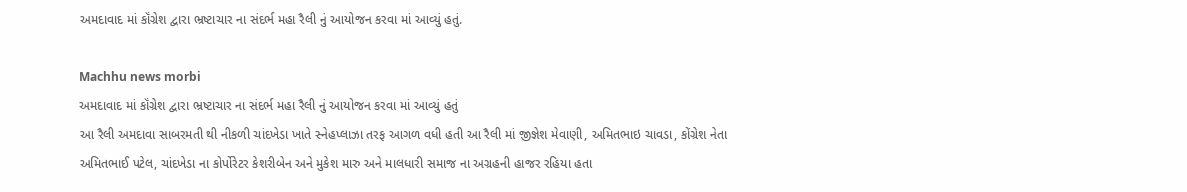અમદાવાદ માં કૉંગ્રેશ દ્વારા ભ્રષ્ટાચાર ના સંદર્ભ મહા રૈલી નું આયોજન કરવા માં આવ્યું હતું.

Machhu news morbi
અમદાવાદ માં કૉંગ્રેશ દ્વારા ભ્રષ્ટાચાર ના સંદર્ભ મહા રૈલી નું આયોજન કરવા માં આવ્યું હતું
આ રૈલી અમદાવા સાબરમતી થી નીકળી ચાંદખેડા ખાતે સ્નેહપ્લાઝા તરફ આગળ વધી હતી આ રૈલી માં જીજ્ઞેશ મેવાણી, અમિતભાઇ ચાવડા, કોંગ્રેશ નેતા અમિતભાઈ પટેલ, ચાંદખેડા ના કોર્પોરેટર કેશરીબેન અને મુકેશ મારુ અને માલધારી સમાજ ના અગ્રહની હાજર રહિયા હતા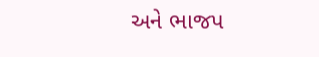અને ભાજપ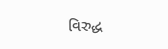વિરુદ્ધ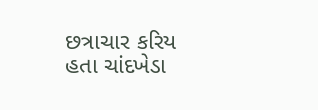છત્રાચાર કરિય હતા ચાંદખેડા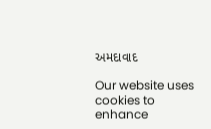અમદાવાદ

Our website uses cookies to enhance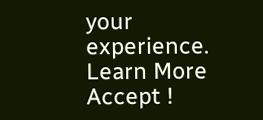your experience. Learn More
Accept !